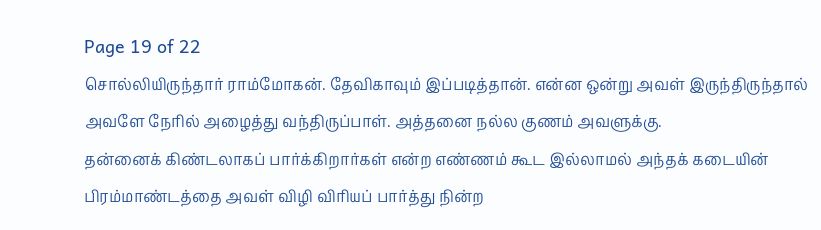Page 19 of 22
சொல்லியிருந்தார் ராம்மோகன். தேவிகாவும் இப்படித்தான். என்ன ஒன்று அவள் இருந்திருந்தால் அவளே நேரில் அழைத்து வந்திருப்பாள். அத்தனை நல்ல குணம் அவளுக்கு.
தன்னைக் கிண்டலாகப் பார்க்கிறார்கள் என்ற எண்ணம் கூட இல்லாமல் அந்தக் கடையின் பிரம்மாண்டத்தை அவள் விழி விரியப் பார்த்து நின்ற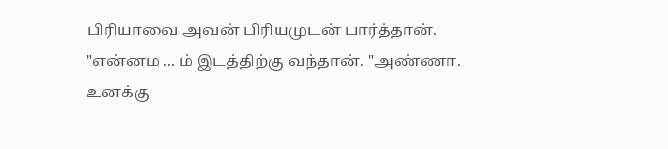பிரியாவை அவன் பிரியமுடன் பார்த்தான்.
"என்னம ... ம் இடத்திற்கு வந்தான். "அண்ணா. உனக்கு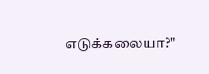எடுக்கலையா?"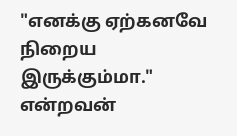"எனக்கு ஏற்கனவே நிறைய இருக்கும்மா." என்றவன்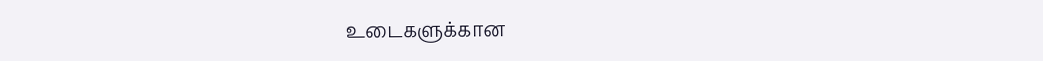உடைகளுக்கான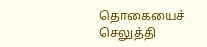தொகையைச் செலுத்தி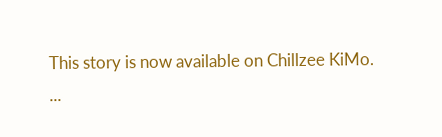This story is now available on Chillzee KiMo.
...